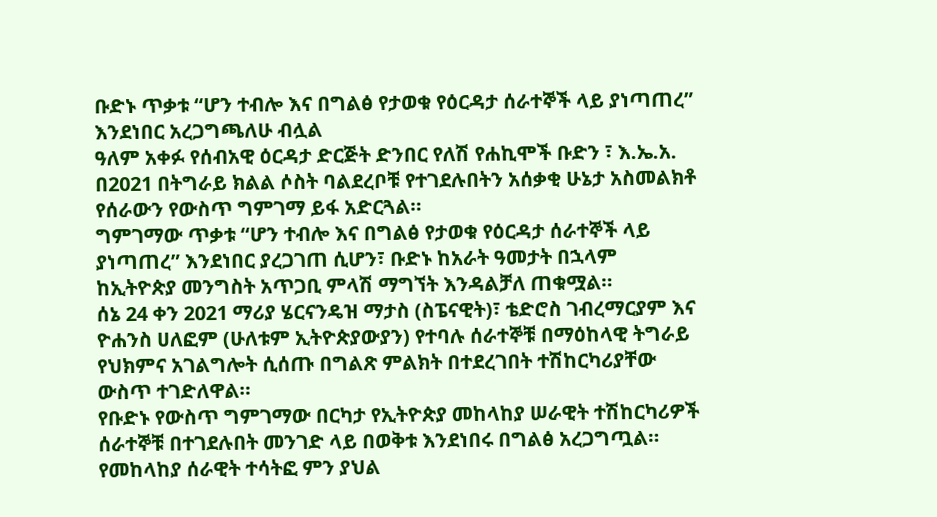ቡድኑ ጥቃቱ “ሆን ተብሎ እና በግልፅ የታወቁ የዕርዳታ ሰራተኞች ላይ ያነጣጠረ” እንደነበር አረጋግጫለሁ ብሏል
ዓለም አቀፉ የሰብአዊ ዕርዳታ ድርጅት ድንበር የለሽ የሐኪሞች ቡድን ፣ እ.ኤ.አ. በ2021 በትግራይ ክልል ሶስት ባልደረቦቹ የተገደሉበትን አሰቃቂ ሁኔታ አስመልክቶ የሰራውን የውስጥ ግምገማ ይፋ አድርጓል።
ግምገማው ጥቃቱ “ሆን ተብሎ እና በግልፅ የታወቁ የዕርዳታ ሰራተኞች ላይ ያነጣጠረ” እንደነበር ያረጋገጠ ሲሆን፣ ቡድኑ ከአራት ዓመታት በኋላም ከኢትዮጵያ መንግስት አጥጋቢ ምላሽ ማግኘት እንዳልቻለ ጠቁሟል።
ሰኔ 24 ቀን 2021 ማሪያ ሄርናንዴዝ ማታስ (ስፔናዊት)፣ ቴድሮስ ገብረማርያም እና ዮሐንስ ሀለፎም (ሁለቱም ኢትዮጵያውያን) የተባሉ ሰራተኞቹ በማዕከላዊ ትግራይ የህክምና አገልግሎት ሲሰጡ በግልጽ ምልክት በተደረገበት ተሽከርካሪያቸው ውስጥ ተገድለዋል።
የቡድኑ የውስጥ ግምገማው በርካታ የኢትዮጵያ መከላከያ ሠራዊት ተሽከርካሪዎች ሰራተኞቹ በተገደሉበት መንገድ ላይ በወቅቱ እንደነበሩ በግልፅ አረጋግጧል።
የመከላከያ ሰራዊት ተሳትፎ ምን ያህል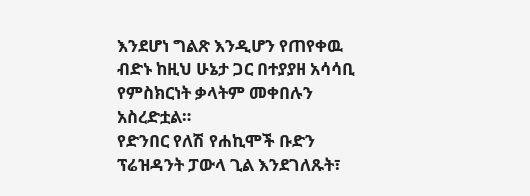እንደሆነ ግልጽ እንዲሆን የጠየቀዉ ብድኑ ከዚህ ሁኔታ ጋር በተያያዘ አሳሳቢ የምስክርነት ቃላትም መቀበሉን አስረድቷል።
የድንበር የለሽ የሐኪሞች ቡድን ፕሬዝዳንት ፓውላ ጊል እንደገለጹት፣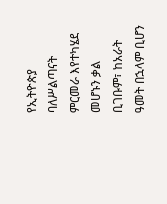የኢትዮጵያ ባለሥልጣናት ምርመራ እየተካሄደ መሆኑን ቃል ቢገቡም፣ ከአራት ዓመት በኋላም ቢሆን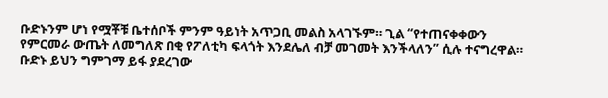ቡድኑንም ሆነ የሟቾቹ ቤተሰቦች ምንም ዓይነት አጥጋቢ መልስ አላገኙም። ጊል “የተጠናቀቀውን የምርመራ ውጤት ለመግለጽ በቂ የፖለቲካ ፍላጎት እንደሌለ ብቻ መገመት እንችላለን” ሲሉ ተናግረዋል።
ቡድኑ ይህን ግምገማ ይፋ ያደረገው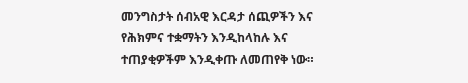መንግስታት ሰብአዊ እርዳታ ሰጪዎችን እና የሕክምና ተቋማትን እንዲከላከሉ እና ተጠያቂዎችም እንዲቀጡ ለመጠየቅ ነው።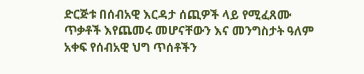ድርጅቱ በሰብአዊ እርዳታ ሰጪዎች ላይ የሚፈጸሙ ጥቃቶች እየጨመሩ መሆናቸውን እና መንግስታት ዓለም አቀፍ የሰብአዊ ህግ ጥሰቶችን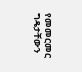የመመርመር ግዴታቸውን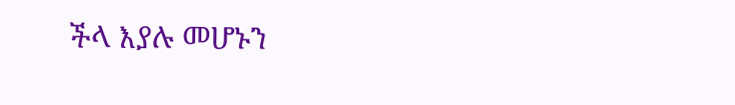ችላ እያሉ መሆኑን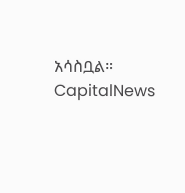አሳስቧል።
CapitalNews